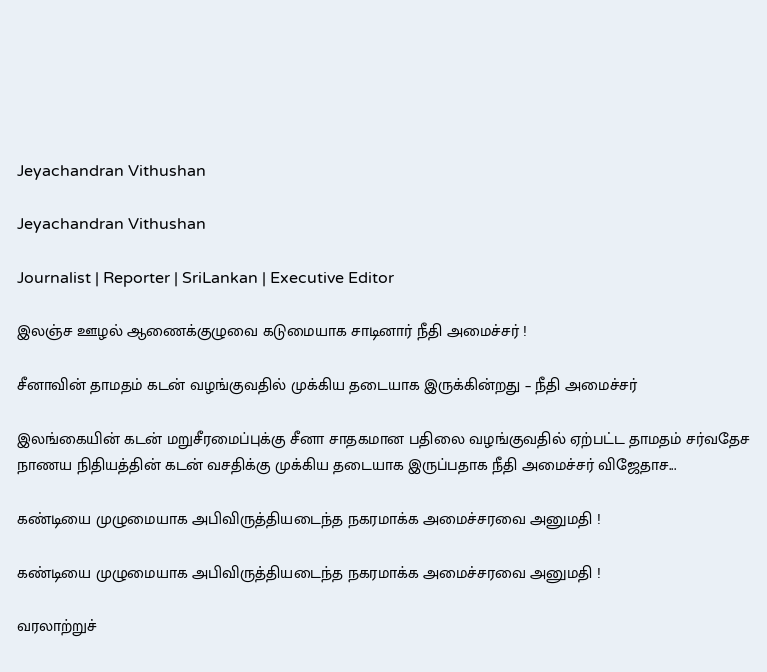Jeyachandran Vithushan

Jeyachandran Vithushan

Journalist | Reporter | SriLankan | Executive Editor

இலஞ்ச ஊழல் ஆணைக்குழுவை கடுமையாக சாடினார் நீதி அமைச்சர் !

சீனாவின் தாமதம் கடன் வழங்குவதில் முக்கிய தடையாக இருக்கின்றது – நீதி அமைச்சர்

இலங்கையின் கடன் மறுசீரமைப்புக்கு சீனா சாதகமான பதிலை வழங்குவதில் ஏற்பட்ட தாமதம் சர்வதேச நாணய நிதியத்தின் கடன் வசதிக்கு முக்கிய தடையாக இருப்பதாக நீதி அமைச்சர் விஜேதாச...

கண்டியை முழுமையாக அபிவிருத்தியடைந்த நகரமாக்க அமைச்சரவை அனுமதி !

கண்டியை முழுமையாக அபிவிருத்தியடைந்த நகரமாக்க அமைச்சரவை அனுமதி !

வரலாற்றுச்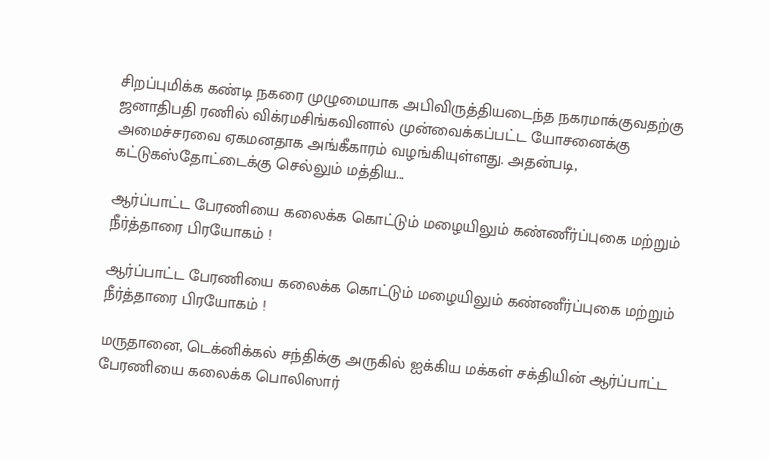சிறப்புமிக்க கண்டி நகரை முழுமையாக அபிவிருத்தியடைந்த நகரமாக்குவதற்கு ஜனாதிபதி ரணில் விக்ரமசிங்கவினால் முன்வைக்கப்பட்ட யோசனைக்கு அமைச்சரவை ஏகமனதாக அங்கீகாரம் வழங்கியுள்ளது. அதன்படி, கட்டுகஸ்தோட்டைக்கு செல்லும் மத்திய...

ஆர்ப்பாட்ட பேரணியை கலைக்க கொட்டும் மழையிலும் கண்ணீர்ப்புகை மற்றும் நீர்த்தாரை பிரயோகம் !

ஆர்ப்பாட்ட பேரணியை கலைக்க கொட்டும் மழையிலும் கண்ணீர்ப்புகை மற்றும் நீர்த்தாரை பிரயோகம் !

மருதானை, டெக்னிக்கல் சந்திக்கு அருகில் ஐக்கிய மக்கள் சக்தியின் ஆர்ப்பாட்ட பேரணியை கலைக்க பொலிஸார்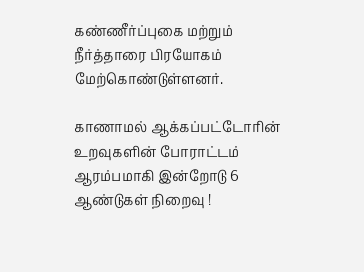கண்ணீர்ப்புகை மற்றும் நீர்த்தாரை பிரயோகம் மேற்கொண்டுள்ளனர்.

காணாமல் ஆக்கப்பட்டோரின் உறவுகளின் போராட்டம் ஆரம்பமாகி இன்றோடு 6 ஆண்டுகள் நிறைவு !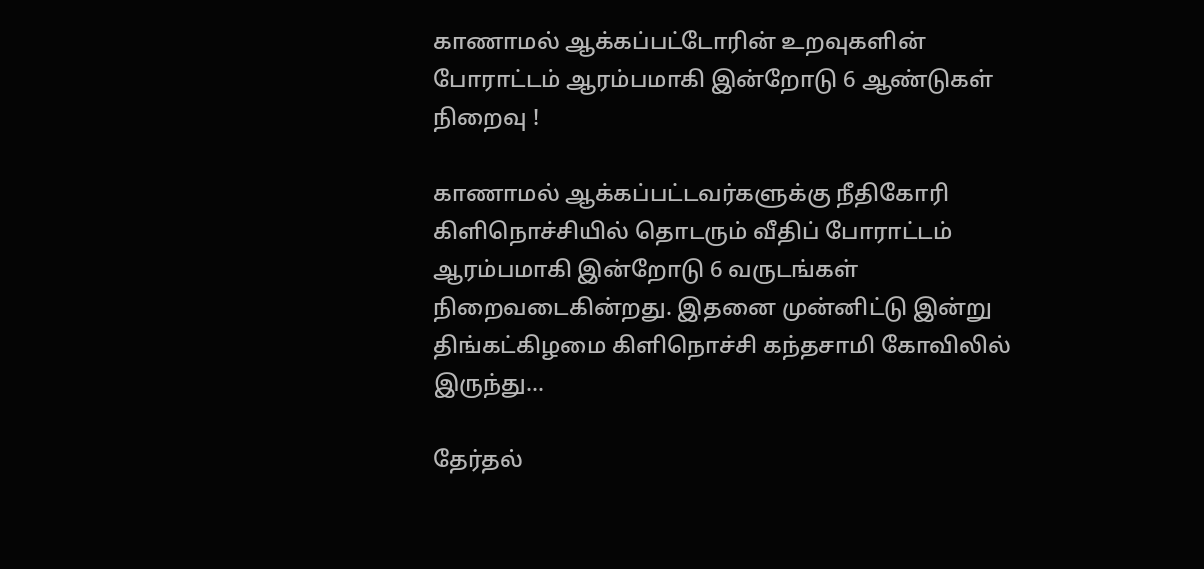காணாமல் ஆக்கப்பட்டோரின் உறவுகளின் போராட்டம் ஆரம்பமாகி இன்றோடு 6 ஆண்டுகள் நிறைவு !

காணாமல் ஆக்கப்பட்டவர்களுக்கு நீதிகோரி கிளிநொச்சியில் தொடரும் வீதிப் போராட்டம் ஆரம்பமாகி இன்றோடு 6 வருடங்கள் நிறைவடைகின்றது. இதனை முன்னிட்டு இன்று திங்கட்கிழமை கிளிநொச்சி கந்தசாமி கோவிலில் இருந்து...

தேர்தல்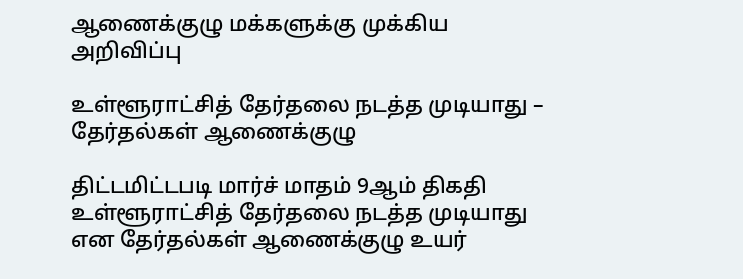ஆணைக்குழு மக்களுக்கு முக்கிய அறிவிப்பு

உள்ளூராட்சித் தேர்தலை நடத்த முடியாது – தேர்தல்கள் ஆணைக்குழு

திட்டமிட்டபடி மார்ச் மாதம் 9ஆம் திகதி உள்ளூராட்சித் தேர்தலை நடத்த முடியாது என தேர்தல்கள் ஆணைக்குழு உயர்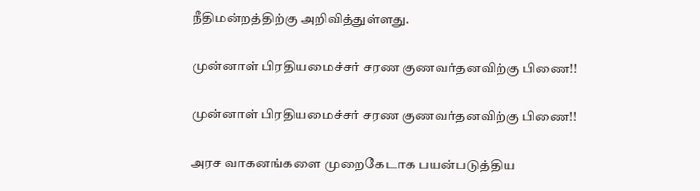நீதிமன்றத்திற்கு அறிவித்துள்ளது.

முன்னாள் பிரதியமைச்சர் சரண குணவர்தனவிற்கு பிணை!!

முன்னாள் பிரதியமைச்சர் சரண குணவர்தனவிற்கு பிணை!!

அரச வாகனங்களை முறைகேடாக பயன்படுத்திய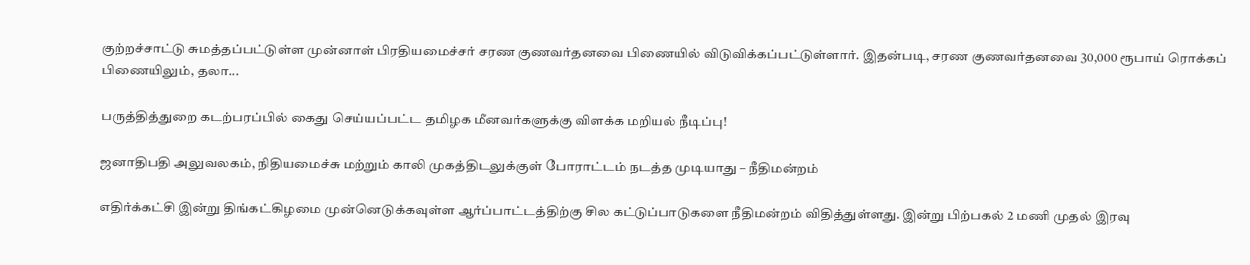குற்றச்சாட்டு சுமத்தப்பட்டுள்ள முன்னாள் பிரதியமைச்சர் சரண குணவர்தனவை பிணையில் விடுவிக்கப்பட்டுள்ளார். இதன்படி, சரண குணவர்தனவை 30,000 ரூபாய் ரொக்கப் பிணையிலும், தலா...

பருத்தித்துறை கடற்பரப்பில் கைது செய்யப்பட்ட தமிழக மீனவர்களுக்கு விளக்க மறியல் நீடிப்பு!

ஜனாதிபதி அலுவலகம், நிதியமைச்சு மற்றும் காலி முகத்திடலுக்குள் போராட்டம் நடத்த முடியாது – நீதிமன்றம்

எதிர்க்கட்சி இன்று திங்கட்கிழமை முன்னெடுக்கவுள்ள ஆர்ப்பாட்டத்திற்கு சில கட்டுப்பாடுகளை நீதிமன்றம் விதித்துள்ளது. இன்று பிற்பகல் 2 மணி முதல் இரவு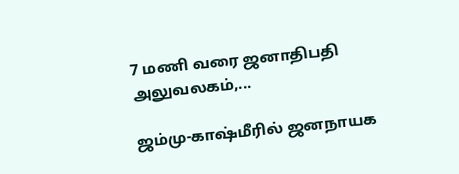7 மணி வரை ஜனாதிபதி அலுவலகம்,...

ஜம்மு-காஷ்மீரில் ஜனநாயக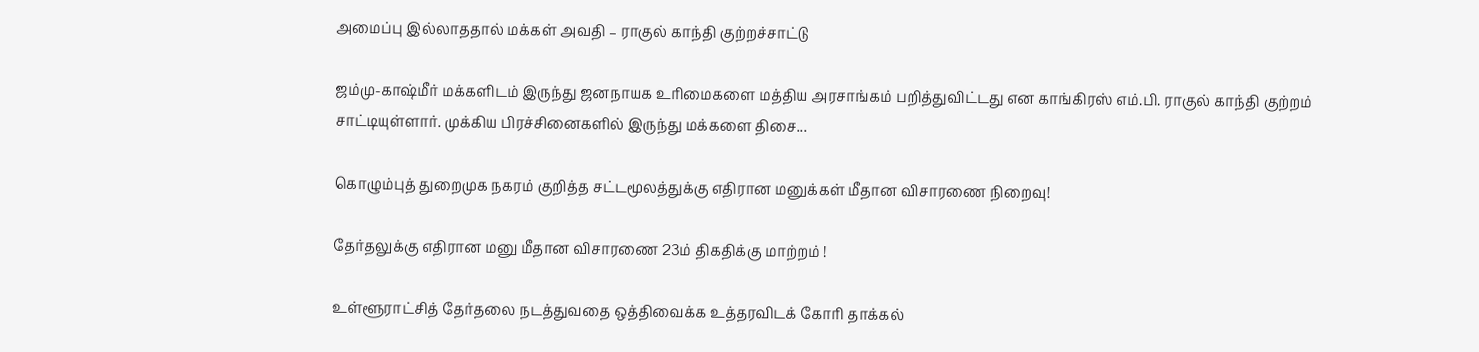அமைப்பு இல்லாததால் மக்கள் அவதி – ராகுல் காந்தி குற்றச்சாட்டு

ஜம்மு-காஷ்மீர் மக்களிடம் இருந்து ஜனநாயக உரிமைகளை மத்திய அரசாங்கம் பறித்துவிட்டது என காங்கிரஸ் எம்.பி. ராகுல் காந்தி குற்றம் சாட்டியுள்ளார். முக்கிய பிரச்சினைகளில் இருந்து மக்களை திசை...

கொழும்புத் துறைமுக நகரம் குறித்த சட்டமூலத்துக்கு எதிரான மனுக்கள் மீதான விசாரணை நிறைவு!

தேர்தலுக்கு எதிரான மனு மீதான விசாரணை 23ம் திகதிக்கு மாற்றம் !

உள்ளூராட்சித் தேர்தலை நடத்துவதை ஒத்திவைக்க உத்தரவிடக் கோரி தாக்கல்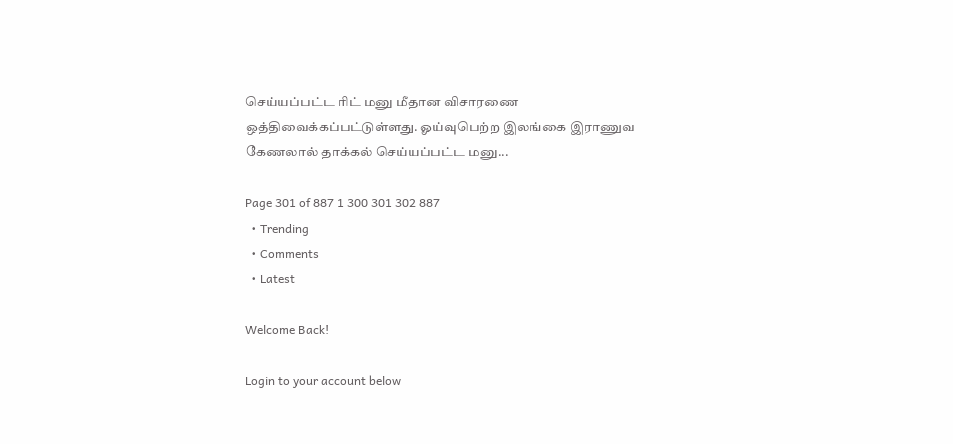செய்யப்பட்ட ரிட் மனு மீதான விசாரணை ஒத்திவைக்கப்பட்டுள்ளது. ஓய்வுபெற்ற இலங்கை இராணுவ கேணலால் தாக்கல் செய்யப்பட்ட மனு...

Page 301 of 887 1 300 301 302 887
  • Trending
  • Comments
  • Latest

Welcome Back!

Login to your account below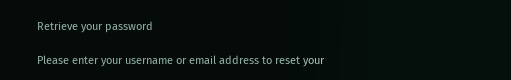Retrieve your password

Please enter your username or email address to reset your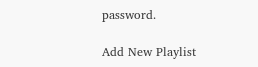password.

Add New Playlist